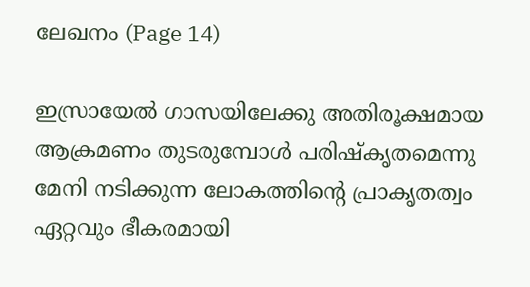ലേഖനം (Page 14)

ഇസ്രായേൽ ഗാസയിലേക്കു അതിരൂക്ഷമായ ആക്രമണം തുടരുമ്പോൾ പരിഷ്കൃതമെന്നു മേനി നടിക്കുന്ന ലോകത്തിന്റെ പ്രാകൃതത്വം ഏറ്റവും ഭീകരമായി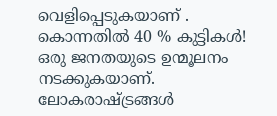വെളിപ്പെടുകയാണ് . കൊന്നതിൽ 40 % കുട്ടികൾ! ഒരു ജനതയുടെ ഉന്മൂലനം നടക്കുകയാണ്. ലോകരാഷ്ട്രങ്ങൾ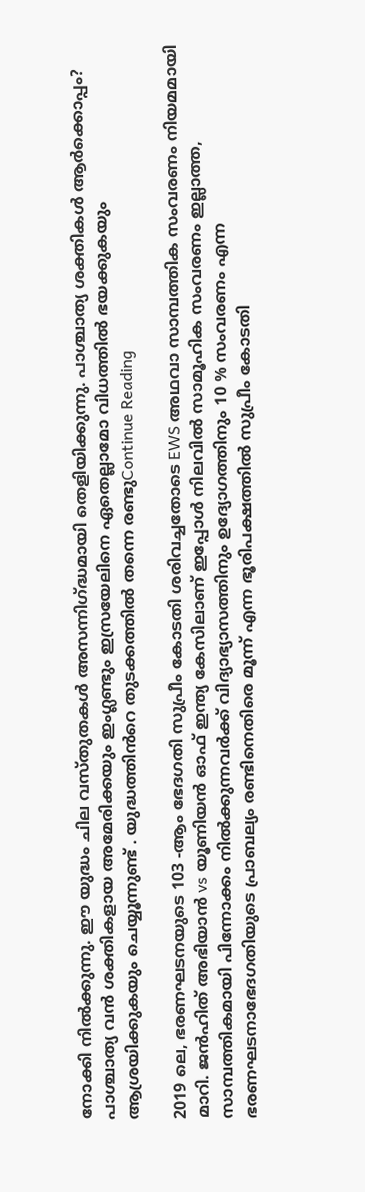നോക്കി നിൽക്കുന്നു. ഈ യുദ്ധം ചില വസ്തുതകൾ അസന്നിഗ്ദ്ധമായി തെളിയിക്കുന്നു. പാശ്ചാത്യ ശക്തികൾ ആർക്കൊപ്പം? പാശ്ചാത്യ വൻ ശക്തികളായ അമേരിക്കയും ഇംഗ്ലണ്ടും ഇസ്രയേലിനെ ഏതെല്ലാമോ വിധത്തിൽ ഭയക്കുകയും ആശ്രയിക്കുകയും ചെയ്യൂന്നുണ്ട് . യുദ്ധത്തിൻറെ തുടക്കത്തിൽ തന്നെ രണ്ടുContinue Reading

2019 ലെ, ഭരണഘടനയുടെ 103 -ആം ഭേദഗതി സുപ്രീം കോടതി ശരിവച്ചതോടെ EWS അഥവാ സാമ്പത്തിക സംവരണം നിയമമായി മാറി. ജൻഹിത് അഭിയാൻ vs യൂണിയൻ ഓഫ് ഇന്ത്യ കേസിലാണ് ഇപ്പോൾ നിലവിൽ സാമൂഹിക സംവരണം ഇല്ലാത്ത, സാമ്പത്തികമായി പിന്നോക്കം നിൽക്കുന്നവർക്ക് വിദ്യാഭ്യാസത്തിനും ഉദ്യോഗത്തിനും 10 % സംവരണം എന്ന ഭരണഘടനാഭേദഗതിയുടെ പ്രാബല്യം രണ്ടിനെതിരെ മൂന്ന് എന്ന ഭൂരിപക്ഷത്തിൽ സുപ്രീം കോടതി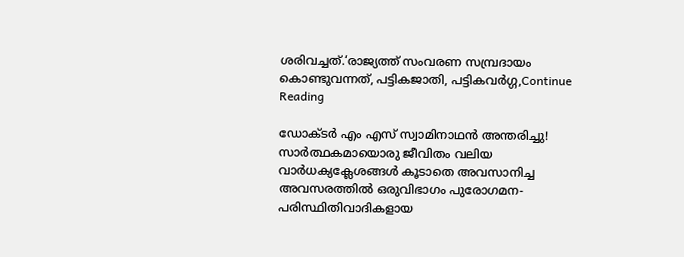ശരിവച്ചത്.‘രാജ്യത്ത് സംവരണ സമ്പ്രദായം കൊണ്ടുവന്നത്, പട്ടികജാതി, പട്ടികവർഗ്ഗ,Continue Reading

ഡോക്ടർ എം എസ് സ്വാമിനാഥൻ അന്തരിച്ചു! സാർത്ഥകമായൊരു ജീവിതം വലിയ വാർധക്യക്ലേശങ്ങൾ കൂടാതെ അവസാനിച്ച അവസരത്തിൽ ഒരുവിഭാഗം പുരോഗമന-പരിസ്ഥിതിവാദികളായ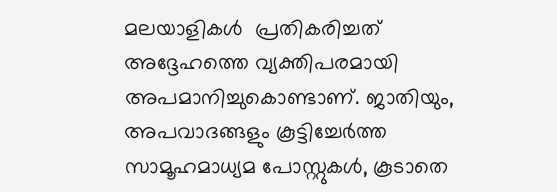മലയാളികൾ  പ്രതികരിച്ചത് അദ്ദേഹത്തെ വ്യക്തിപരമായി അപമാനിച്ചുകൊണ്ടാണ്. ജാതിയും, അപവാദങ്ങളും കൂട്ടിച്ചേർത്ത സാമൂഹമാധ്യമ പോസ്റ്റുകൾ, കൂടാതെ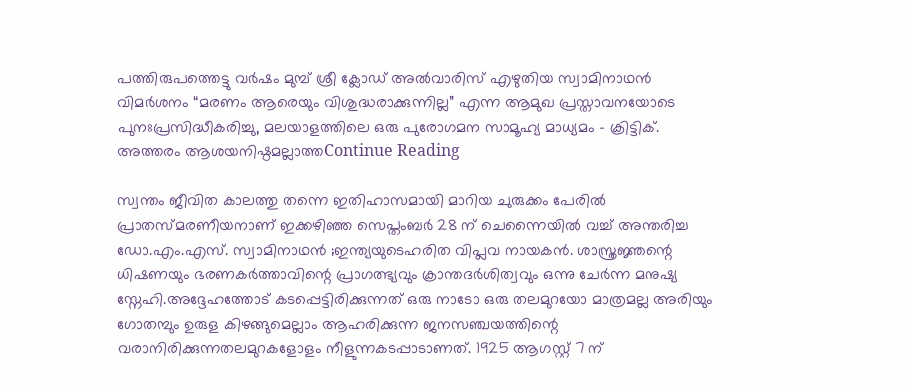പത്തിരുപത്തെട്ടു വർഷം മുമ്പ് ശ്രീ ക്ലോഡ് അല്‍വാരിസ് എഴുതിയ സ്വാമിനാഥൻ വിമർശനം “മരണം ആരെയും വിശുദ്ധരാക്കുന്നില്ല” എന്ന ആമുഖ പ്രസ്താവനയോടെ പുനഃപ്രസിദ്ധീകരിച്ചു, മലയാളത്തിലെ ഒരു പുരോഗമന സാമൂഹ്യ മാധ്യമം – ക്രിട്ടിക്. അത്തരം ആശയനിഷ്ഠമല്ലാത്തContinue Reading

സ്വന്തം ജീവിത കാലത്തു തന്നെ ഇതിഹാസമായി മാറിയ ചുരുക്കം പേരിൽ പ്രാതസ്മരണീയനാണ് ഇക്കഴിഞ്ഞ സെപ്തംബർ 28 ന് ചെന്നൈയിൽ വച്ച് അന്തരിച്ച ഡോ.എം.എസ്. സ്വാമിനാഥൻ ;ഇന്ത്യയുടെഹരിത വിപ്ലവ നായകൻ. ശാസ്ത്രജ്ഞന്റെ ധിഷണയും ഭരണകർത്താവിന്റെ പ്രാഗത്ഭ്യവും ക്രാന്തദർശിത്വവും ഒന്നു ചേർന്ന മനുഷ്യ സ്നേഹി.അദ്ദേഹത്തോട് കടപ്പെട്ടിരിക്കുന്നത് ഒരു നാടോ ഒരു തലമുറയോ മാത്രമല്ല അരിയും ഗോതമ്പും ഉരുള കിഴങ്ങുമെല്ലാം ആഹരിക്കുന്ന ജനസഞ്ചയത്തിന്റെ വരാനിരിക്കുന്നതലമുറകളോളം നീളുന്നകടപ്പാടാണത്. 1925 ആഗസ്റ്റ് 7 ന്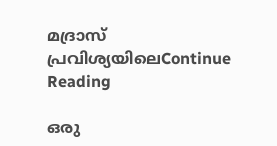മദ്രാസ് പ്രവിശ്യയിലെContinue Reading

ഒരു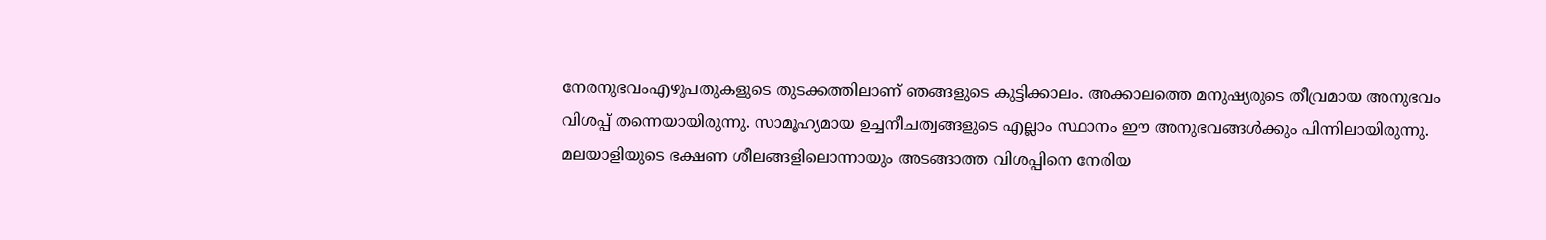നേരനുഭവംഎഴുപതുകളുടെ തുടക്കത്തിലാണ് ഞങ്ങളുടെ കുട്ടിക്കാലം. അക്കാലത്തെ മനുഷ്യരുടെ തീവ്രമായ അനുഭവം വിശപ്പ് തന്നെയായിരുന്നു. സാമൂഹ്യമായ ഉച്ചനീചത്വങ്ങളുടെ എല്ലാം സ്ഥാനം ഈ അനുഭവങ്ങൾക്കും പിന്നിലായിരുന്നു. മലയാളിയുടെ ഭക്ഷണ ശീലങ്ങളിലൊന്നായും അടങ്ങാത്ത വിശപ്പിനെ നേരിയ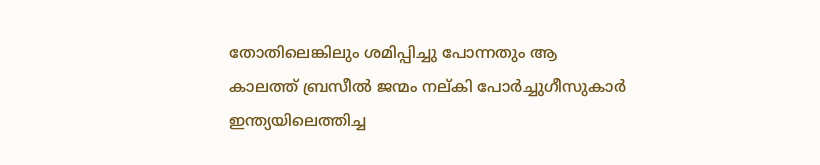തോതിലെങ്കിലും ശമിപ്പിച്ചു പോന്നതും ആ കാലത്ത് ബ്രസീൽ ജന്മം നല്കി പോർച്ചുഗീസുകാർ ഇന്ത്യയിലെത്തിച്ച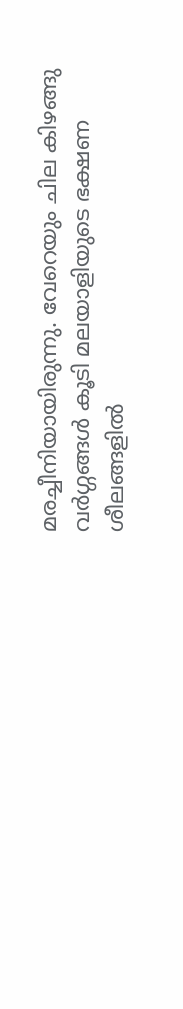മരച്ചീനിയായിരുന്നു. വേറെയും ചില കിഴങ്ങു വർഗ്ഗങ്ങൾ കൂടി മലയാളിയുടെ ഭക്ഷണ ശീലങ്ങളിൽ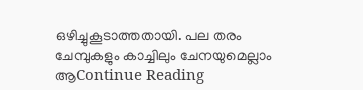ഒഴിച്ചുകൂടാത്തതായി. പല തരം ചേമ്പുകളും കാച്ചിലും ചേനയുമെല്ലാം ആContinue Reading